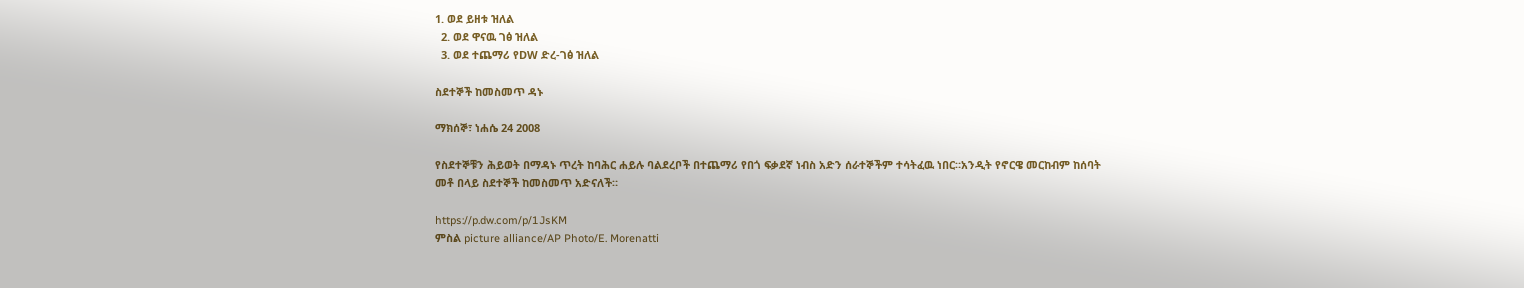1. ወደ ይዘቱ ዝለል
  2. ወደ ዋናዉ ገፅ ዝለል
  3. ወደ ተጨማሪ የDW ድረ-ገፅ ዝለል

ስደተኞች ከመስመጥ ዳኑ

ማክሰኞ፣ ነሐሴ 24 2008

የስደተኞቹን ሕይወት በማዳኑ ጥረት ከባሕር ሐይሉ ባልደረቦች በተጨማሪ የበጎ ፍቃደኛ ነብስ አድን ሰራተኞችም ተሳትፈዉ ነበር።አንዲት የኖርዌ መርከብም ከሰባት መቶ በላይ ስደተኞች ከመስመጥ አድናለች።

https://p.dw.com/p/1JsKM
ምስል picture alliance/AP Photo/E. Morenatti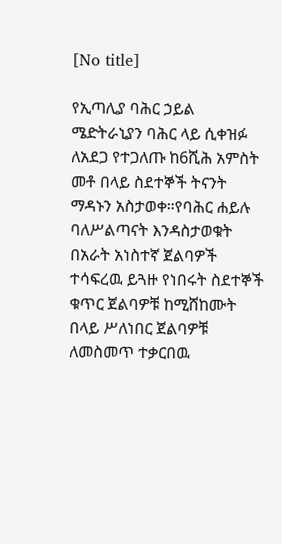[No title]

የኢጣሊያ ባሕር ኃይል ሜድትራኒያን ባሕር ላይ ሲቀዝፉ ለአደጋ የተጋለጡ ከ6ሺሕ አምስት መቶ በላይ ስደተኞች ትናንት ማዳኑን አስታወቀ።የባሕር ሐይሉ ባለሥልጣናት እንዳስታወቁት በአራት አነስተኛ ጀልባዎች ተሳፍረዉ ይጓዙ የነበሩት ስደተኞች ቁጥር ጀልባዎቹ ከሚሸከሙት በላይ ሥለነበር ጀልባዎቹ ለመስመጥ ተቃርበዉ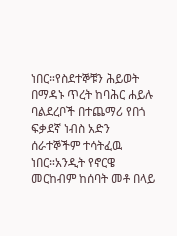ነበር።የስደተኞቹን ሕይወት በማዳኑ ጥረት ከባሕር ሐይሉ ባልደረቦች በተጨማሪ የበጎ ፍቃደኛ ነብስ አድን ሰራተኞችም ተሳትፈዉ ነበር።አንዲት የኖርዌ መርከብም ከሰባት መቶ በላይ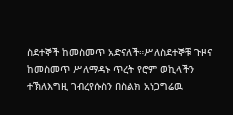ስደተኞች ከመስመጥ አድናለች።ሥለስደተኞቹ ጉዞና ከመስመጥ ሥለማዳኑ ጥረት የሮም ወኪላችን ተኽለእግዚ ገብረየሱስን በስልክ አነጋግሬዉ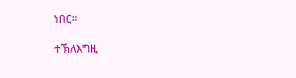ነበር።

ተኽለእግዚ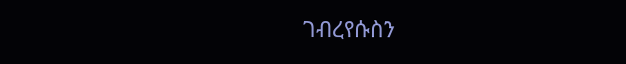ገብረየሱስን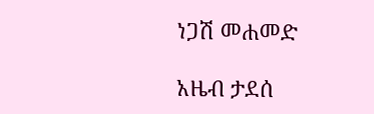ነጋሽ መሐመድ

አዜብ ታደሰ